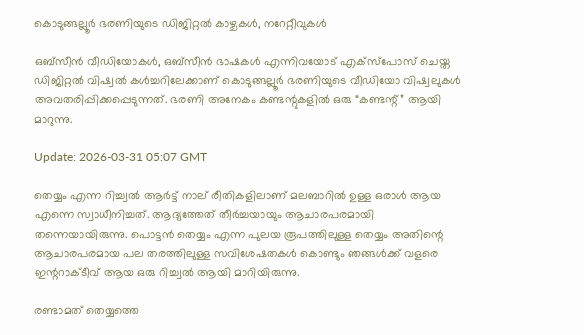കൊടുങ്ങല്ലൂർ ഭരണിയുടെ ഡിജിറ്റൽ കാഴ്ചകൾ, നറേറ്റീവുകൾ

ഒബ്സീൻ വീഡിയോകൾ, ഒബ്സീൻ ഭാഷകൾ എന്നിവയോട് എക്സ്പോസ് ചെയ്ത ഡിജിറ്റൽ വിഷ്വൽ കൾച്ചറിലേക്കാണ് കൊടുങ്ങല്ലൂർ ഭരണിയുടെ വീഡിയോ വിഷ്വലുകൾ അവതരിപ്പിക്കപ്പെടുന്നത്. ഭരണി അനേകം കണ്ടന്റുകളിൽ ഒരു “കണ്ടന്റ്” ആയി മാറുന്നു.

Update: 2026-03-31 05:07 GMT

തെയ്യം എന്ന റിച്ച്വൽ ആർട്ട് നാല് രീതികളിലാണ് മലബാറിൽ ഉള്ള ഒരാൾ ആയ എന്നെ സ്വാധീനിച്ചത്. ആദ്യത്തേത് തീർച്ചയായും ആചാരപരമായി തന്നെയായിരുന്നു. പൊട്ടൻ തെയ്യം എന്ന പുലയ രൂപത്തിലുള്ള തെയ്യം അതിന്റെ ആചാരപരമായ പല തരത്തിലുള്ള സവിശേഷതകൾ കൊണ്ടും ഞങ്ങൾക്ക് വളരെ ഇന്ററാക്ടീവ് ആയ ഒരു റിച്ച്വൽ ആയി മാറിയിരുന്നു.

രണ്ടാമത് തെയ്യത്തെ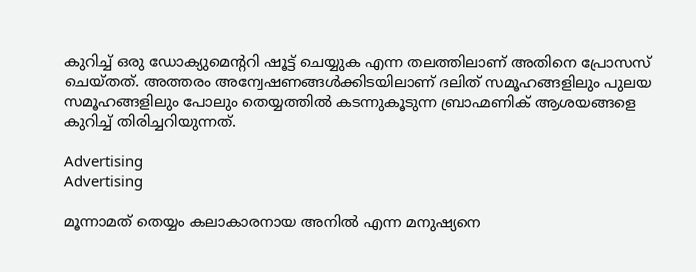കുറിച്ച് ഒരു ഡോക്യുമെന്ററി ഷൂട്ട് ചെയ്യുക എന്ന തലത്തിലാണ് അതിനെ പ്രോസസ് ചെയ്തത്. അത്തരം അന്വേഷണങ്ങൾക്കിടയിലാണ് ദലിത് സമൂഹങ്ങളിലും പുലയ സമൂഹങ്ങളിലും പോലും തെയ്യത്തിൽ കടന്നുകൂടുന്ന ബ്രാഹ്മണിക് ആശയങ്ങളെ കുറിച്ച് തിരിച്ചറിയുന്നത്.

Advertising
Advertising

മൂന്നാമത് തെയ്യം കലാകാരനായ അനിൽ എന്ന മനുഷ്യനെ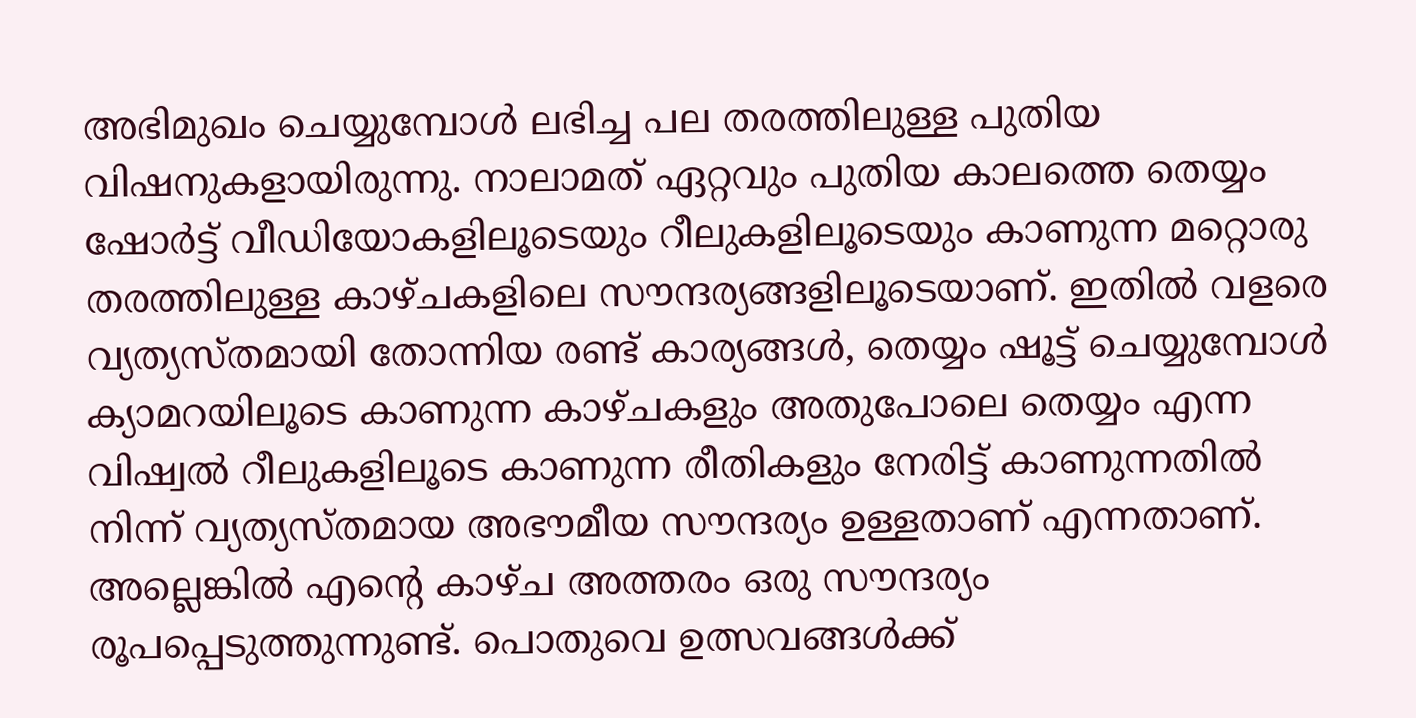അഭിമുഖം ചെയ്യുമ്പോൾ ലഭിച്ച പല തരത്തിലുള്ള പുതിയ വിഷനുകളായിരുന്നു. നാലാമത് ഏറ്റവും പുതിയ കാലത്തെ തെയ്യം ഷോർട്ട് വീഡിയോകളിലൂടെയും റീലുകളിലൂടെയും കാണുന്ന മറ്റൊരു തരത്തിലുള്ള കാഴ്ചകളിലെ സൗന്ദര്യങ്ങളിലൂടെയാണ്. ഇതിൽ വളരെ വ്യത്യസ്തമായി തോന്നിയ രണ്ട് കാര്യങ്ങൾ, തെയ്യം ഷൂട്ട് ചെയ്യുമ്പോൾ ക്യാമറയിലൂടെ കാണുന്ന കാഴ്ചകളും അതുപോലെ തെയ്യം എന്ന വിഷ്വൽ റീലുകളിലൂടെ കാണുന്ന രീതികളും നേരിട്ട് കാണുന്നതിൽ നിന്ന് വ്യത്യസ്തമായ അഭൗമീയ സൗന്ദര്യം ഉള്ളതാണ് എന്നതാണ്. അല്ലെങ്കിൽ എന്റെ കാഴ്ച അത്തരം ഒരു സൗന്ദര്യം രൂപപ്പെടുത്തുന്നുണ്ട്. പൊതുവെ ഉത്സവങ്ങൾക്ക്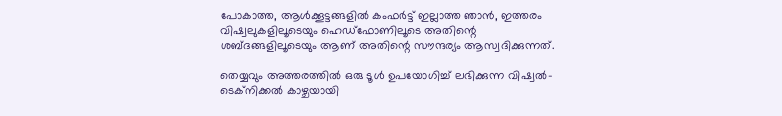പോകാത്ത, ആൾക്കൂട്ടങ്ങളിൽ കംഫർട്ട് ഇല്ലാത്ത ഞാൻ, ഇത്തരം വിഷ്വലുകളിലൂടെയും ഹെഡ്‌ഫോണിലൂടെ അതിന്റെ ശബ്ദങ്ങളിലൂടെയും ആണ് അതിന്റെ സൗന്ദര്യം ആസ്വദിക്കുന്നത്.

തെയ്യവും അത്തരത്തിൽ ഒരു ടൂൾ ഉപയോഗിച്ച് ലഭിക്കുന്ന വിഷ്വൽ-ടെക്നിക്കൽ കാഴ്ചയായി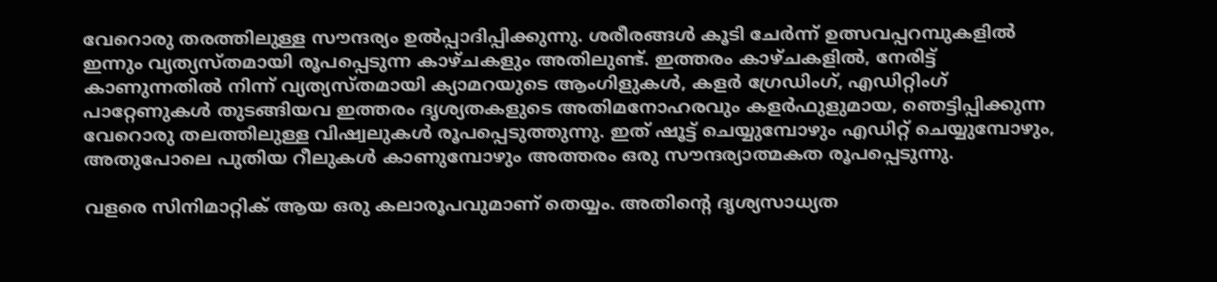വേറൊരു തരത്തിലുള്ള സൗന്ദര്യം ഉൽപ്പാദിപ്പിക്കുന്നു. ശരീരങ്ങൾ കൂടി ചേർന്ന് ഉത്സവപ്പറമ്പുകളിൽ ഇന്നും വ്യത്യസ്തമായി രൂപപ്പെടുന്ന കാഴ്ചകളും അതിലുണ്ട്. ഇത്തരം കാഴ്ചകളിൽ, നേരിട്ട് കാണുന്നതിൽ നിന്ന് വ്യത്യസ്തമായി ക്യാമറയുടെ ആംഗിളുകൾ, കളർ ഗ്രേഡിംഗ്, എഡിറ്റിംഗ് പാറ്റേണുകൾ തുടങ്ങിയവ ഇത്തരം ദൃശ്യതകളുടെ അതിമനോഹരവും കളർഫുളുമായ, ഞെട്ടിപ്പിക്കുന്ന വേറൊരു തലത്തിലുള്ള വിഷ്വലുകൾ രൂപപ്പെടുത്തുന്നു. ഇത് ഷൂട്ട് ചെയ്യുമ്പോഴും എഡിറ്റ് ചെയ്യുമ്പോഴും, അതുപോലെ പുതിയ റീലുകൾ കാണുമ്പോഴും അത്തരം ഒരു സൗന്ദര്യാത്മകത രൂപപ്പെടുന്നു.

വളരെ സിനിമാറ്റിക് ആയ ഒരു കലാരൂപവുമാണ് തെയ്യം. അതിന്റെ ദൃശ്യസാധ്യത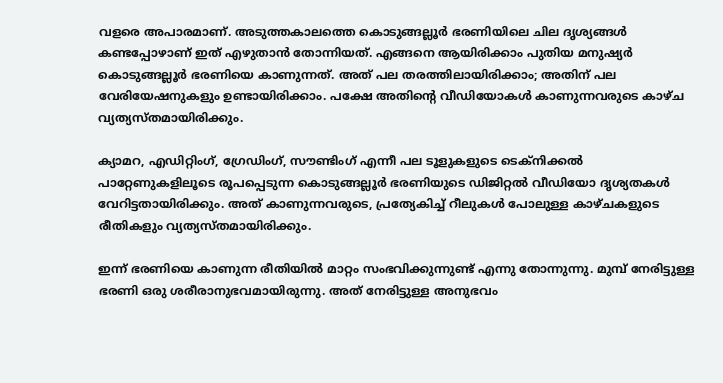വളരെ അപാരമാണ്. അടുത്തകാലത്തെ കൊടുങ്ങല്ലൂർ ഭരണിയിലെ ചില ദൃശ്യങ്ങൾ കണ്ടപ്പോഴാണ് ഇത് എഴുതാൻ തോന്നിയത്. എങ്ങനെ ആയിരിക്കാം പുതിയ മനുഷ്യർ കൊടുങ്ങല്ലൂർ ഭരണിയെ കാണുന്നത്. അത് പല തരത്തിലായിരിക്കാം; അതിന് പല വേരിയേഷനുകളും ഉണ്ടായിരിക്കാം. പക്ഷേ അതിന്റെ വീഡിയോകൾ കാണുന്നവരുടെ കാഴ്ച വ്യത്യസ്തമായിരിക്കും.

ക്യാമറ, എഡിറ്റിംഗ്, ഗ്രേഡിംഗ്, സൗണ്ടിംഗ് എന്നീ പല ടൂളുകളുടെ ടെക്നിക്കൽ പാറ്റേണുകളിലൂടെ രൂപപ്പെടുന്ന കൊടുങ്ങല്ലൂർ ഭരണിയുടെ ഡിജിറ്റൽ വീഡിയോ ദൃശ്യതകൾ വേറിട്ടതായിരിക്കും. അത് കാണുന്നവരുടെ, പ്രത്യേകിച്ച് റീലുകൾ പോലുള്ള കാഴ്ചകളുടെ രീതികളും വ്യത്യസ്തമായിരിക്കും.

ഇന്ന് ഭരണിയെ കാണുന്ന രീതിയിൽ മാറ്റം സംഭവിക്കുന്നുണ്ട് എന്നു തോന്നുന്നു. മുമ്പ് നേരിട്ടുള്ള ഭരണി ഒരു ശരീരാനുഭവമായിരുന്നു. അത് നേരിട്ടുള്ള അനുഭവം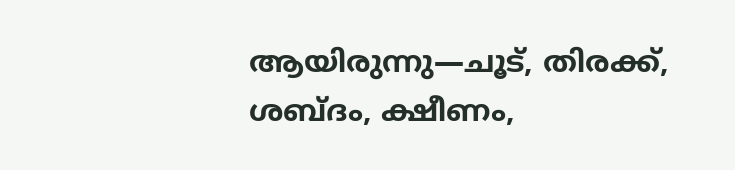ആയിരുന്നു—ചൂട്, തിരക്ക്, ശബ്ദം, ക്ഷീണം,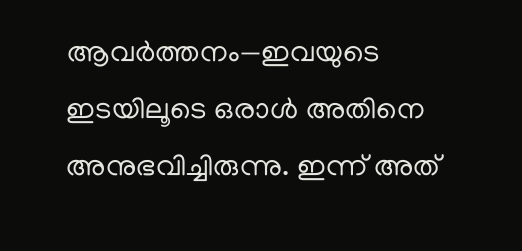ആവർത്തനം—ഇവയുടെ ഇടയിലൂടെ ഒരാൾ അതിനെ അനുഭവിച്ചിരുന്നു. ഇന്ന് അത്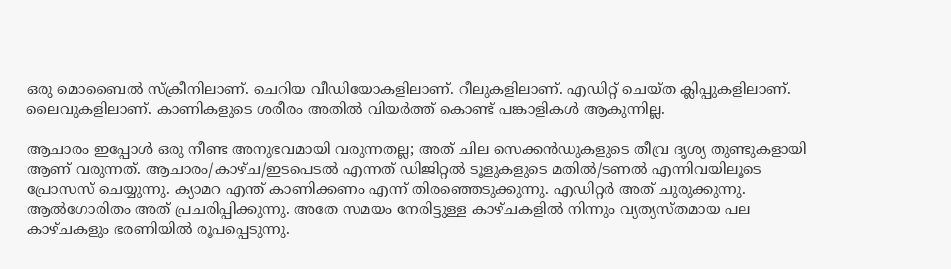ഒരു മൊബൈൽ സ്ക്രീനിലാണ്. ചെറിയ വീഡിയോകളിലാണ്. റീലുകളിലാണ്. എഡിറ്റ് ചെയ്ത ക്ലിപ്പുകളിലാണ്. ലൈവുകളിലാണ്. കാണികളുടെ ശരീരം അതിൽ വിയർത്ത് കൊണ്ട് പങ്കാളികൾ ആകുന്നില്ല.

ആചാരം ഇപ്പോൾ ഒരു നീണ്ട അനുഭവമായി വരുന്നതല്ല; അത് ചില സെക്കൻഡുകളുടെ തീവ്ര ദൃശ്യ തുണ്ടുകളായി ആണ് വരുന്നത്. ആചാരം/കാഴ്ച/ഇടപെടൽ എന്നത് ഡിജിറ്റൽ ടൂളുകളുടെ മതിൽ/ടണൽ എന്നിവയിലൂടെ പ്രോസസ് ചെയ്യുന്നു. ക്യാമറ എന്ത് കാണിക്കണം എന്ന് തിരഞ്ഞെടുക്കുന്നു. എഡിറ്റർ അത് ചുരുക്കുന്നു. ആൽഗോരിതം അത് പ്രചരിപ്പിക്കുന്നു. അതേ സമയം നേരിട്ടുള്ള കാഴ്ചകളിൽ നിന്നും വ്യത്യസ്തമായ പല കാഴ്ചകളും ഭരണിയിൽ രൂപപ്പെടുന്നു.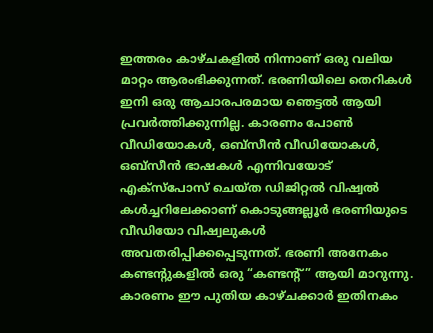ഇത്തരം കാഴ്ചകളിൽ നിന്നാണ് ഒരു വലിയ മാറ്റം ആരംഭിക്കുന്നത്. ഭരണിയിലെ തെറികൾ ഇനി ഒരു ആചാരപരമായ ഞെട്ടൽ ആയി പ്രവർത്തിക്കുന്നില്ല. കാരണം പോൺ വീഡിയോകൾ, ഒബ്സീൻ വീഡിയോകൾ, ഒബ്സീൻ ഭാഷകൾ എന്നിവയോട് എക്സ്പോസ് ചെയ്ത ഡിജിറ്റൽ വിഷ്വൽ കൾച്ചറിലേക്കാണ് കൊടുങ്ങല്ലൂർ ഭരണിയുടെ വീഡിയോ വിഷ്വലുകൾ അവതരിപ്പിക്കപ്പെടുന്നത്. ഭരണി അനേകം കണ്ടന്റുകളിൽ ഒരു “കണ്ടന്റ്” ആയി മാറുന്നു. കാരണം ഈ പുതിയ കാഴ്ചക്കാർ ഇതിനകം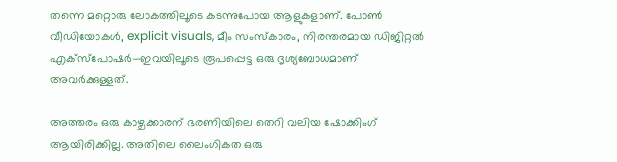തന്നെ മറ്റൊരു ലോകത്തിലൂടെ കടന്നുപോയ ആളുകളാണ്. പോൺ വീഡിയോകൾ, explicit visuals, മീം സംസ്കാരം, നിരന്തരമായ ഡിജിറ്റൽ എക്സ്പോഷർ—ഇവയിലൂടെ രൂപപ്പെട്ട ഒരു ദൃശ്യബോധമാണ് അവർക്കുള്ളത്.

അത്തരം ഒരു കാഴ്ചക്കാരന് ഭരണിയിലെ തെറി വലിയ ഷോക്കിംഗ് ആയിരിക്കില്ല. അതിലെ ലൈംഗികത ഒരു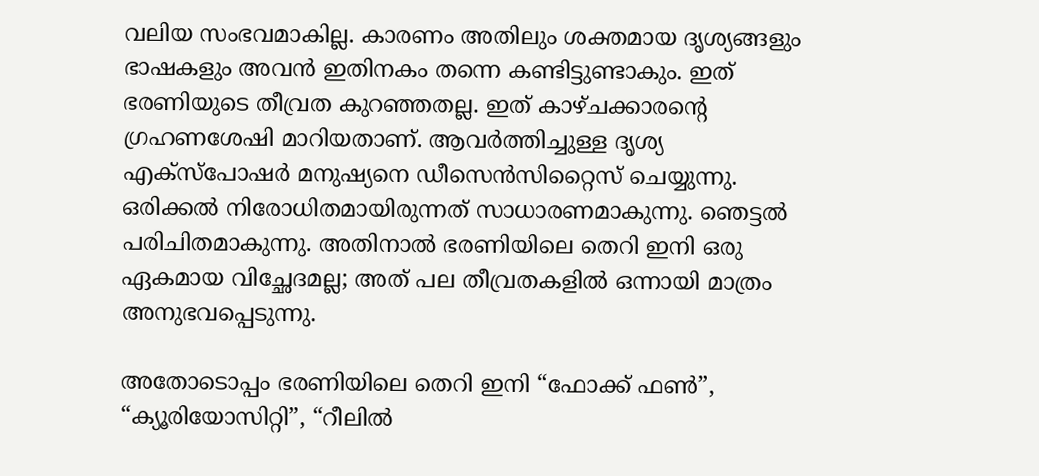വലിയ സംഭവമാകില്ല. കാരണം അതിലും ശക്തമായ ദൃശ്യങ്ങളും ഭാഷകളും അവൻ ഇതിനകം തന്നെ കണ്ടിട്ടുണ്ടാകും. ഇത് ഭരണിയുടെ തീവ്രത കുറഞ്ഞതല്ല. ഇത് കാഴ്ചക്കാരന്റെ ഗ്രഹണശേഷി മാറിയതാണ്. ആവർത്തിച്ചുള്ള ദൃശ്യ എക്സ്പോഷർ മനുഷ്യനെ ഡീസെൻസിറ്റൈസ് ചെയ്യുന്നു. ഒരിക്കൽ നിരോധിതമായിരുന്നത് സാധാരണമാകുന്നു. ഞെട്ടൽ പരിചിതമാകുന്നു. അതിനാൽ ഭരണിയിലെ തെറി ഇനി ഒരു ഏകമായ വിച്ഛേദമല്ല; അത് പല തീവ്രതകളിൽ ഒന്നായി മാത്രം അനുഭവപ്പെടുന്നു.

അതോടൊപ്പം ഭരണിയിലെ തെറി ഇനി “ഫോക്ക് ഫൺ”, “ക്യൂരിയോസിറ്റി”, “റീലിൽ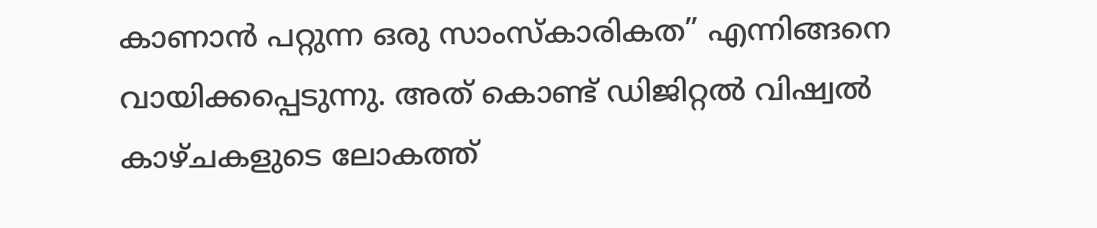കാണാൻ പറ്റുന്ന ഒരു സാംസ്കാരികത” എന്നിങ്ങനെ വായിക്കപ്പെടുന്നു. അത് കൊണ്ട് ഡിജിറ്റൽ വിഷ്വൽ കാഴ്ചകളുടെ ലോകത്ത്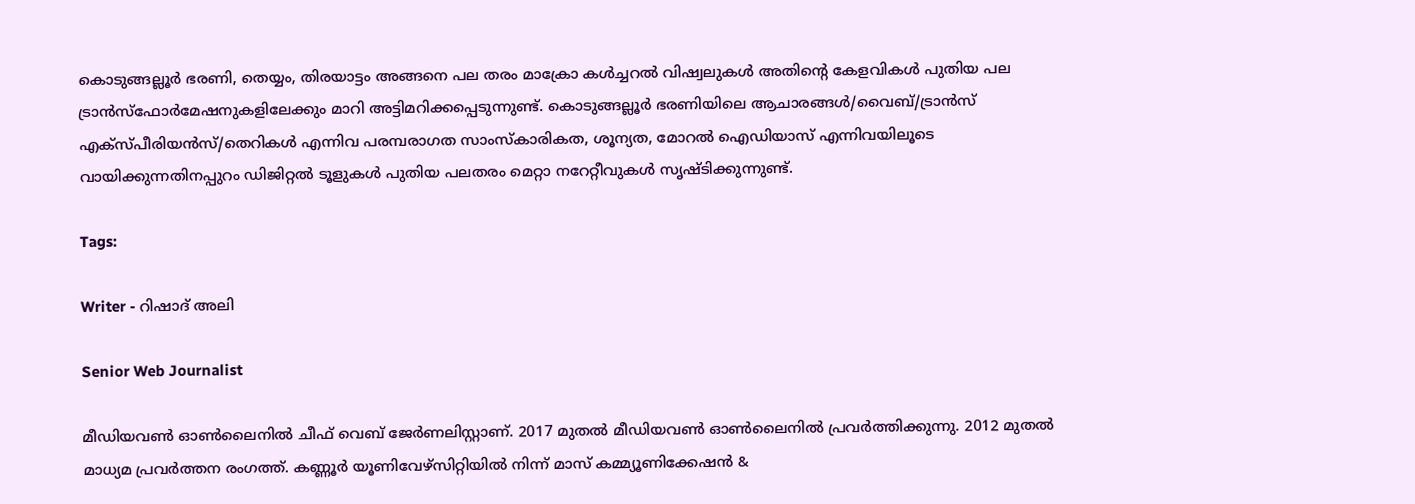കൊടുങ്ങല്ലൂർ ഭരണി, തെയ്യം, തിരയാട്ടം അങ്ങനെ പല തരം മാക്രോ കൾച്ചറൽ വിഷ്വലുകൾ അതിന്റെ കേളവികൾ പുതിയ പല ട്രാൻസ്ഫോർമേഷനുകളിലേക്കും മാറി അട്ടിമറിക്കപ്പെടുന്നുണ്ട്. കൊടുങ്ങല്ലൂർ ഭരണിയിലെ ആചാരങ്ങൾ/വൈബ്/ട്രാൻസ് എക്സ്പീരിയൻസ്/തെറികൾ എന്നിവ പരമ്പരാഗത സാംസ്കാരികത, ശൂന്യത, മോറൽ ഐഡിയാസ് എന്നിവയിലൂടെ വായിക്കുന്നതിനപ്പുറം ഡിജിറ്റൽ ടൂളുകൾ പുതിയ പലതരം മെറ്റാ നറേറ്റീവുകൾ സൃഷ്ടിക്കുന്നുണ്ട്.

Tags:

Writer - റിഷാദ് അലി

Senior Web Journalist

മീഡിയവൺ ഓൺലൈനിൽ ചീഫ് വെബ് ജേർണലിസ്റ്റാണ്. 2017 മുതൽ മീഡിയവൺ ഓൺലൈനിൽ പ്രവർത്തിക്കുന്നു. 2012 മുതൽ മാധ്യമ പ്രവർത്തന രംഗത്ത്. കണ്ണൂര്‍ യൂണിവേഴ്‌സിറ്റിയിൽ നിന്ന് മാസ് കമ്മ്യൂണിക്കേഷന്‍ &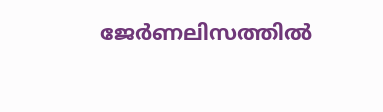ജേര്‍ണലിസത്തില്‍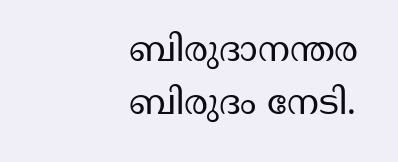ബിരുദാനന്തര ബിരുദം നേടി.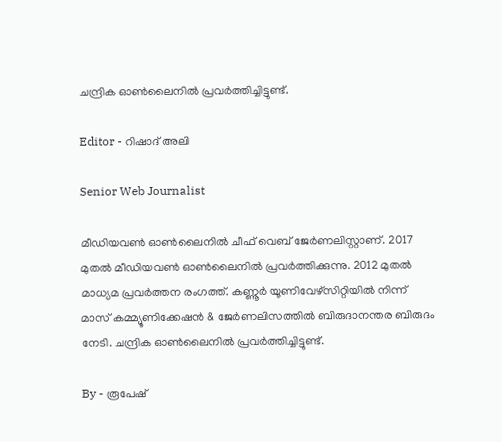ചന്ദ്രിക ഓണ്‍ലൈനില്‍ പ്രവര്‍ത്തിച്ചിട്ടുണ്ട്.

Editor - റിഷാദ് അലി

Senior Web Journalist

മീഡിയവൺ ഓൺലൈനിൽ ചീഫ് വെബ് ജേർണലിസ്റ്റാണ്. 2017 മുതൽ മീഡിയവൺ ഓൺലൈനിൽ പ്രവർത്തിക്കുന്നു. 2012 മുതൽ മാധ്യമ പ്രവർത്തന രംഗത്ത്. കണ്ണൂര്‍ യൂണിവേഴ്‌സിറ്റിയിൽ നിന്ന് മാസ് കമ്മ്യൂണിക്കേഷന്‍ & ജേര്‍ണലിസത്തില്‍ ബിരുദാനന്തര ബിരുദം നേടി. ചന്ദ്രിക ഓണ്‍ലൈനില്‍ പ്രവര്‍ത്തിച്ചിട്ടുണ്ട്.

By - രൂപേഷ്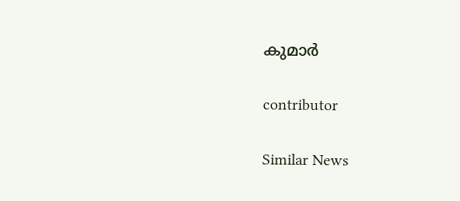കുമാര്‍

contributor

Similar News